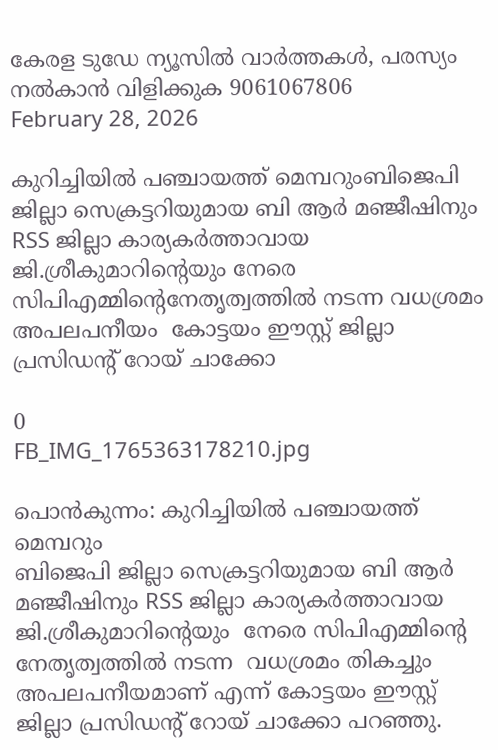കേരള ടുഡേ ന്യൂസിൽ വാർത്തകൾ, പരസ്യം നൽകാൻ വിളിക്കുക 9061067806
February 28, 2026

കുറിച്ചിയിൽ പഞ്ചായത്ത്‌ മെമ്പറുംബിജെപി ജില്ലാ സെക്രട്ടറിയുമായ ബി ആർ മഞ്ജീഷിനും RSS ജില്ലാ കാര്യകർത്താവായ ജി.ശ്രീകുമാറിന്റെയും നേരെ സിപിഎമ്മിന്റെനേതൃത്വത്തിൽ നടന്ന വധശ്രമം  അപലപനീയം  കോട്ടയം ഈസ്റ്റ്‌ ജില്ലാ പ്രസിഡന്റ്‌ റോയ് ചാക്കോ

0
FB_IMG_1765363178210.jpg

പൊൻകുന്നം: കുറിച്ചിയിൽ പഞ്ചായത്ത്‌ മെമ്പറും
ബിജെപി ജില്ലാ സെക്രട്ടറിയുമായ ബി ആർ മഞ്ജീഷിനും RSS ജില്ലാ കാര്യകർത്താവായ  ജി.ശ്രീകുമാറിന്റെയും  നേരെ സിപിഎമ്മിന്റെ
നേതൃത്വത്തിൽ നടന്ന  വധശ്രമം തികച്ചും അപലപനീയമാണ് എന്ന് കോട്ടയം ഈസ്റ്റ്‌ ജില്ലാ പ്രസിഡന്റ്‌ റോയ് ചാക്കോ പറഞ്ഞു.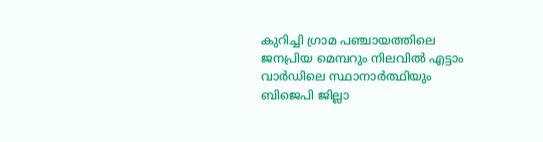കുറിച്ചി ഗ്രാമ പഞ്ചായത്തിലെ ജനപ്രിയ മെമ്പറും നിലവിൽ എട്ടാം വാർഡിലെ സ്ഥാനാർത്ഥിയും ബിജെപി ജില്ലാ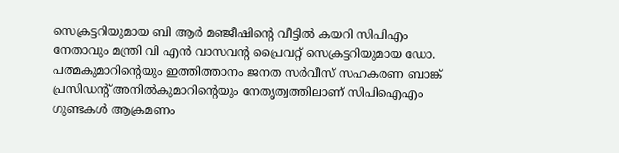സെക്രട്ടറിയുമായ ബി ആർ മഞ്ജീഷിന്റെ വീട്ടിൽ കയറി സിപിഎം നേതാവും മന്ത്രി വി എൻ വാസവന്റ പ്രൈവറ്റ് സെക്രട്ടറിയുമായ ഡോ. പത്മകുമാറിന്റെയും ഇത്തിത്താനം ജനത സർവീസ് സഹകരണ ബാങ്ക് പ്രസിഡന്റ്‌ അനിൽകുമാറിന്റെയും നേതൃത്വത്തിലാണ് സിപിഐഎം ഗുണ്ടകൾ ആക്രമണം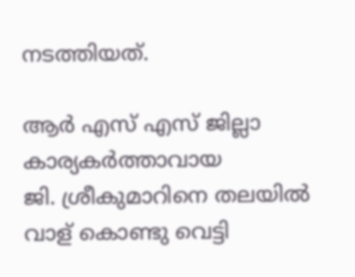നടത്തിയത്.

ആർ എസ് എസ് ജില്ലാ കാര്യകർത്താവായ
ജി. ശ്രീകുമാറിനെ തലയിൽ വാള് കൊണ്ടു വെട്ടി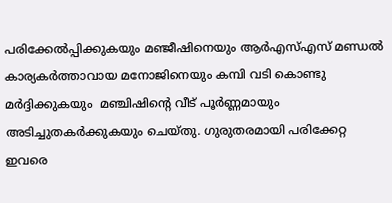പരിക്കേൽപ്പിക്കുകയും മഞ്ജീഷിനെയും ആർഎസ്എസ് മണ്ഡൽ കാര്യകർത്താവായ മനോജിനെയും കമ്പി വടി കൊണ്ടു മർദ്ദിക്കുകയും  മഞ്ചിഷിന്റെ വീട് പൂർണ്ണമായും അടിച്ചുതകർക്കുകയും ചെയ്തു. ഗുരുതരമായി പരിക്കേറ്റ ഇവരെ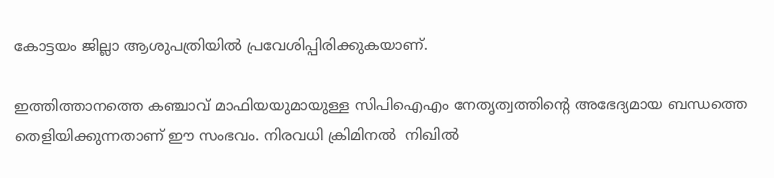കോട്ടയം ജില്ലാ ആശുപത്രിയിൽ പ്രവേശിപ്പിരിക്കുകയാണ്.

ഇത്തിത്താനത്തെ കഞ്ചാവ് മാഫിയയുമായുള്ള സിപിഐഎം നേതൃത്വത്തിന്റെ അഭേദ്യമായ ബന്ധത്തെ തെളിയിക്കുന്നതാണ് ഈ സംഭവം. നിരവധി ക്രിമിനൽ  നിഖിൽ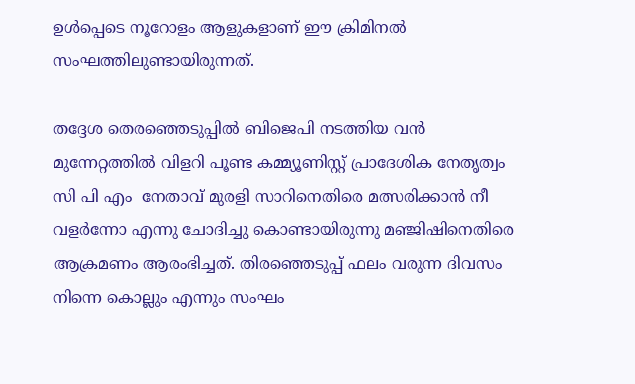ഉൾപ്പെടെ നൂറോളം ആളുകളാണ് ഈ ക്രിമിനൽ സംഘത്തിലുണ്ടായിരുന്നത്.

തദ്ദേശ തെരഞ്ഞെടുപ്പിൽ ബിജെപി നടത്തിയ വൻ മുന്നേറ്റത്തിൽ വിളറി പൂണ്ട കമ്മ്യൂണിസ്റ്റ് പ്രാദേശിക നേതൃത്വം സി പി എം  നേതാവ് മുരളി സാറിനെതിരെ മത്സരിക്കാൻ നീ വളർന്നോ എന്നു ചോദിച്ചു കൊണ്ടായിരുന്നു മഞ്ജിഷിനെതിരെ ആക്രമണം ആരംഭിച്ചത്. തിരഞ്ഞെടുപ്പ് ഫലം വരുന്ന ദിവസം നിന്നെ കൊല്ലും എന്നും സംഘം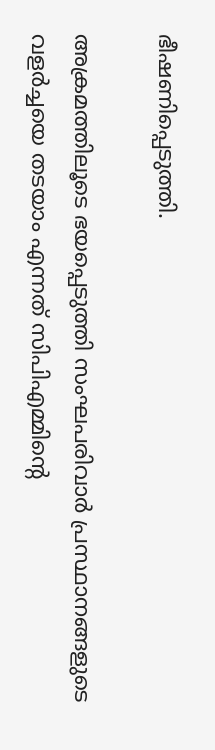ഭീഷണിപ്പെടുത്തി.

അക്രമത്തിലൂടെ ഭയപ്പെടുത്തി സംഘപരിവാർ പ്രസ്ഥാനങ്ങളുടെ വളർച്ചയെ തടയാം എന്നത് സിപിഎമ്മിന്റെ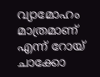വ്യാമോഹം മാത്രമാണ് എന്ന് റോയ് ചാക്കോ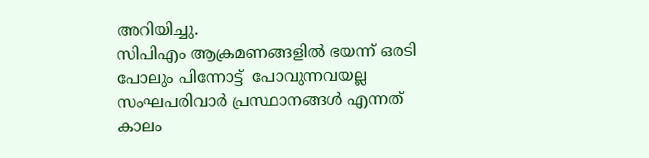അറിയിച്ചു.
സിപിഎം ആക്രമണങ്ങളിൽ ഭയന്ന് ഒരടി പോലും പിന്നോട്ട്  പോവുന്നവയല്ല
സംഘപരിവാർ പ്രസ്ഥാനങ്ങൾ എന്നത് കാലം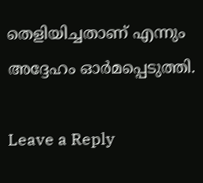തെളിയിച്ചതാണ് എന്നും അദ്ദേഹം ഓർമപ്പെടുത്തി.

Leave a Reply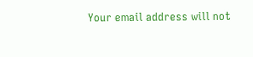Your email address will not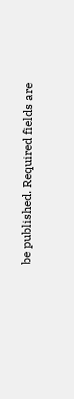be published. Required fields are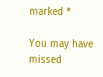marked *

You may have missed